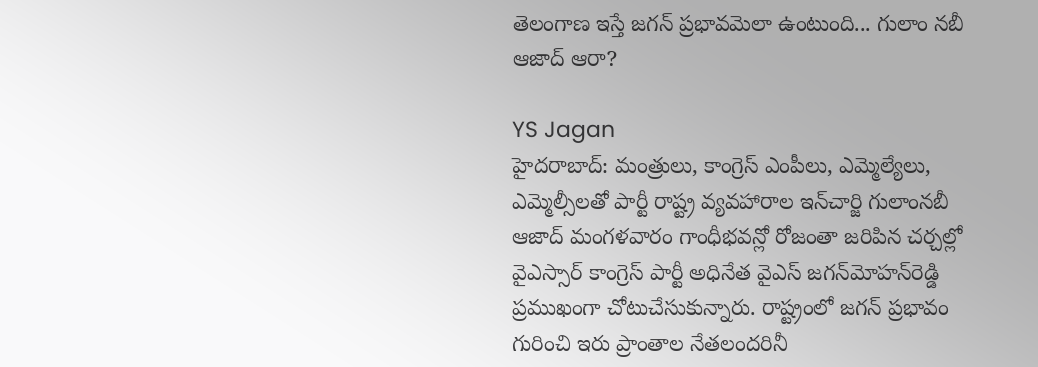తెలంగాణ ఇస్తే జగన్ ప్రభావమెలా ఉంటుంది... గులాం నబీ ఆజాద్ ఆరా?

YS Jagan
హైదరాబాద్: మంత్రులు, కాంగ్రెస్ ఎంపీలు, ఎమ్మెల్యేలు, ఎమ్మెల్సీలతో పార్టీ రాష్ట్ర వ్యవహారాల ఇన్‌చార్జి గులాంనబీ ఆజాద్ మంగళవారం గాంధీభవన్లో రోజంతా జరిపిన చర్చల్లో వైఎస్సార్ కాంగ్రెస్ పార్టీ అధినేత వైఎస్ జగన్‌మోహన్‌రెడ్డి ప్రముఖంగా చోటుచేసుకున్నారు. రాష్ట్రంలో జగన్ ప్రభావం గురించి ఇరు ప్రాంతాల నేతలందరినీ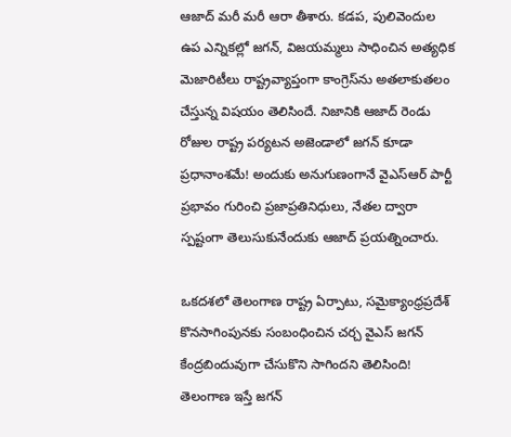ఆజాద్ మరీ మరీ ఆరా తీశారు. కడప, పులివెందుల ఉప ఎన్నికల్లో జగన్, విజయమ్మలు సాధించిన అత్యధిక మెజారిటీలు రాష్ట్రవ్యాప్తంగా కాంగ్రెస్‌ను అతలాకుతలం చేస్తున్న విషయం తెలిసిందే. నిజానికి ఆజాద్ రెండు రోజుల రాష్ట్ర పర్యటన అజెండాలో జగన్ కూడా ప్రధానాంశమే! అందుకు అనుగుణంగానే వైఎస్‌ఆర్ పార్టీ ప్రభావం గురించి ప్రజాప్రతినిధులు, నేతల ద్వారా స్పష్టంగా తెలుసుకునేందుకు ఆజాద్ ప్రయత్నించారు.

ఒకదశలో తెలంగాణ రాష్ట్ర ఏర్పాటు, సమైక్యాంధ్రప్రదేశ్ కొనసాగింపునకు సంబంధించిన చర్చ వైఎస్ జగన్ కేంద్రబిందువుగా చేసుకొని సాగిందని తెలిసింది! తెలంగాణ ఇస్తే జగన్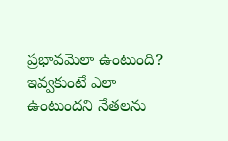ప్రభావమెలా ఉంటుంది? ఇవ్వకుంటే ఎలా ఉంటుందని నేతలను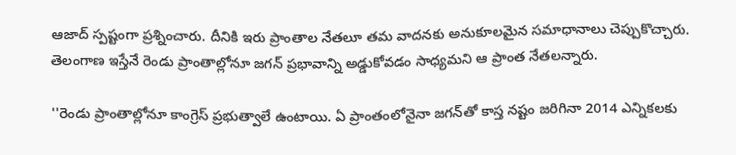ఆజాద్ స్పష్టంగా ప్రశ్నించారు. దీనికి ఇరు ప్రాంతాల నేతలూ తమ వాదనకు అనుకూలమైన సమాధానాలు చెప్పుకొచ్చారు. తెలంగాణ ఇస్తేనే రెండు ప్రాంతాల్లోనూ జగన్ ప్రభావాన్ని అడ్డుకోవడం సాధ్యమని ఆ ప్రాంత నేతలన్నారు.

''రెండు ప్రాంతాల్లోనూ కాంగ్రెస్ ప్రభుత్వాలే ఉంటాయి. ఏ ప్రాంతంలోనైనా జగన్‌తో కాస్త నష్టం జరిగినా 2014 ఎన్నికలకు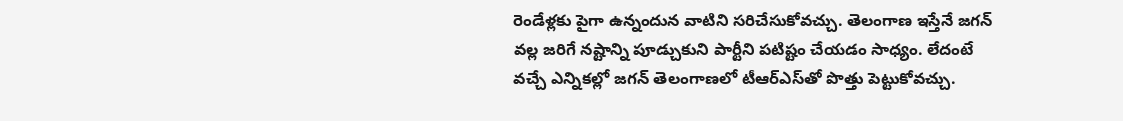రెండేళ్లకు పైగా ఉన్నందున వాటిని సరిచేసుకోవచ్చు. తెలంగాణ ఇస్తేనే జగన్ వల్ల జరిగే నష్టాన్ని పూడ్చుకుని పార్టీని పటిష్టం చేయడం సాధ్యం. లేదంటే వచ్చే ఎన్నికల్లో జగన్ తెలంగాణలో టీఆర్‌ఎస్‌తో పొత్తు పెట్టుకోవచ్చు.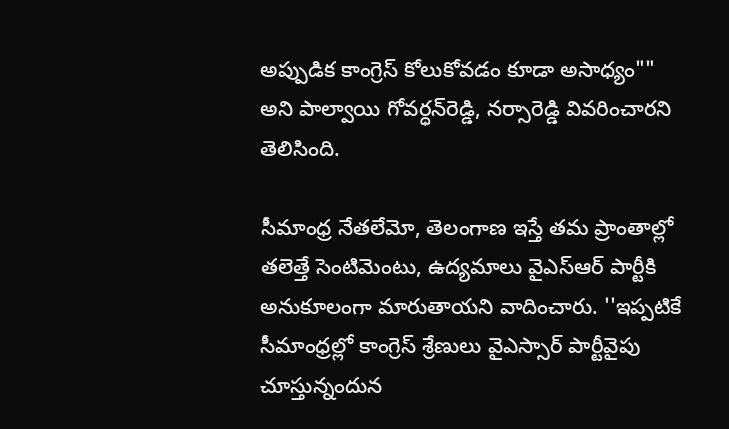అప్పుడిక కాంగ్రెస్ కోలుకోవడం కూడా అసాధ్యం"" అని పాల్వాయి గోవర్ధన్‌రెడ్డి, నర్సారెడ్డి వివరించారని తెలిసింది.

సీమాంధ్ర నేతలేమో, తెలంగాణ ఇస్తే తమ ప్రాంతాల్లో తలెత్తే సెంటిమెంటు, ఉద్యమాలు వైఎస్‌ఆర్ పార్టీకి అనుకూలంగా మారుతాయని వాదించారు. ''ఇప్పటికే సీమాంధ్రల్లో కాంగ్రెస్ శ్రేణులు వైఎస్సార్ పార్టీవైపు చూస్తున్నందున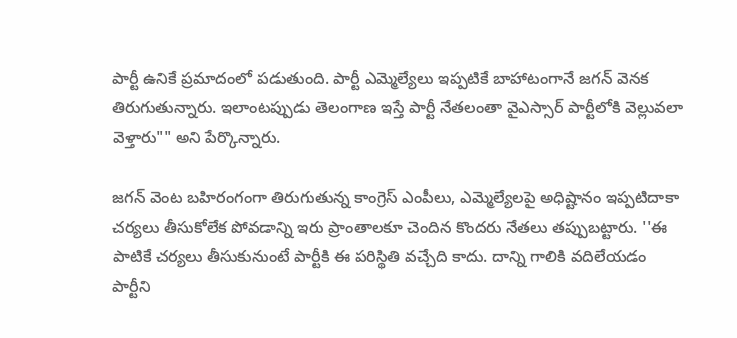పార్టీ ఉనికే ప్రమాదంలో పడుతుంది. పార్టీ ఎమ్మెల్యేలు ఇప్పటికే బాహాటంగానే జగన్ వెనక తిరుగుతున్నారు. ఇలాంటప్పుడు తెలంగాణ ఇస్తే పార్టీ నేతలంతా వైఎస్సార్ పార్టీలోకి వెల్లువలా వెళ్తారు"" అని పేర్కొన్నారు.

జగన్ వెంట బహిరంగంగా తిరుగుతున్న కాంగ్రెస్ ఎంపీలు, ఎమ్మెల్యేలపై అధిష్టానం ఇప్పటిదాకా చర్యలు తీసుకోలేక పోవడాన్ని ఇరు ప్రాంతాలకూ చెందిన కొందరు నేతలు తప్పుబట్టారు. ''ఈ పాటికే చర్యలు తీసుకునుంటే పార్టీకి ఈ పరిస్థితి వచ్చేది కాదు. దాన్ని గాలికి వదిలేయడం పార్టీని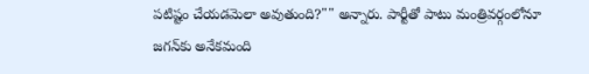పటిష్టం చేయడమెలా అవుతుంది?"" అన్నారు. పార్టీతో పాటు మంత్రివర్గంలోనూ జగన్‌కు అనేకమంది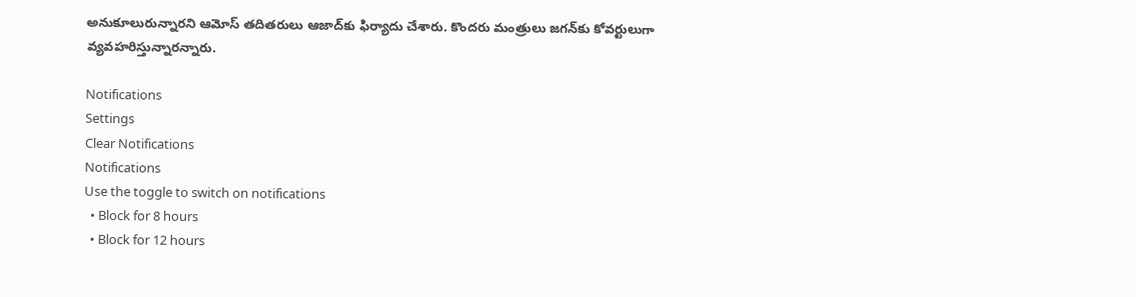అనుకూలురున్నారని ఆమోస్ తదితరులు ఆజాద్‌కు ఫిర్యాదు చేశారు. కొందరు మంత్రులు జగన్‌కు కోవర్టులుగా వ్యవహరిస్తున్నారన్నారు.

Notifications
Settings
Clear Notifications
Notifications
Use the toggle to switch on notifications
  • Block for 8 hours
  • Block for 12 hours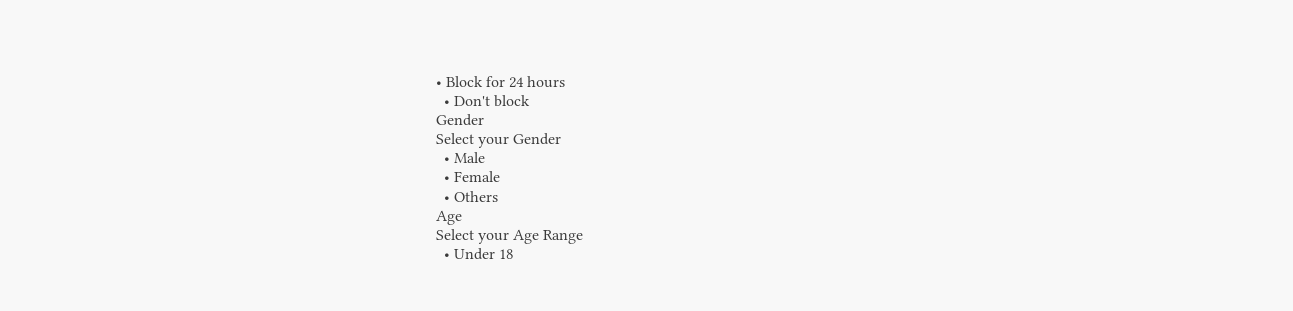• Block for 24 hours
  • Don't block
Gender
Select your Gender
  • Male
  • Female
  • Others
Age
Select your Age Range
  • Under 18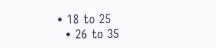• 18 to 25
  • 26 to 35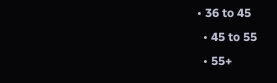• 36 to 45
  • 45 to 55
  • 55+